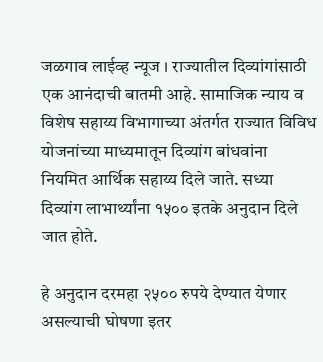जळगाव लाईव्ह न्यूज । राज्यातील दिव्यांगांसाठी एक आनंदाची बातमी आहे. सामाजिक न्याय व विशेष सहाय्य विभागाच्या अंतर्गत राज्यात विविध योजनांच्या माध्यमातून दिव्यांग बांधवांना नियमित आर्थिक सहाय्य दिले जाते. सध्या दिव्यांग लाभार्थ्यांना १५०० इतके अनुदान दिले जात होते.

हे अनुदान दरमहा २५०० रुपये देण्यात येणार असल्याची घोषणा इतर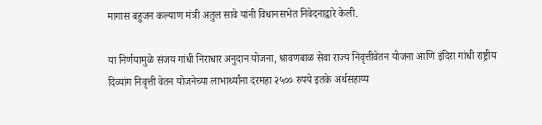मागास बहुजन कल्याण मंत्री अतुल सावे यांनी विधानसभेत निवेदनाद्वारे केली.

या निर्णयामुळे संजय गांधी निराधार अनुदान योजना, श्रावणबाळ सेवा राज्य निवृत्तीवेतन योजना आणि इंदिरा गांधी राष्ट्रीय दिव्यांग निवृत्ती वेतन योजनेच्या लाभार्थ्यांना दरमहा २५०० रुपये इतके अर्थसहाय्य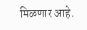मिळणार आहे.